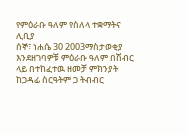የምዕራቡ ዓለም የስለላ ተቋማትና ሊቢያ
ሰኞ፣ ነሐሴ 30 2003ማስታወቂያ
እንደዘገባዎቹ ምዕራቡ ዓለም በሽብር ላይ በተከፈተዉ ዘመቻ ምክንያት ከጋዳፊ ስርዓትም ጋ ትብብር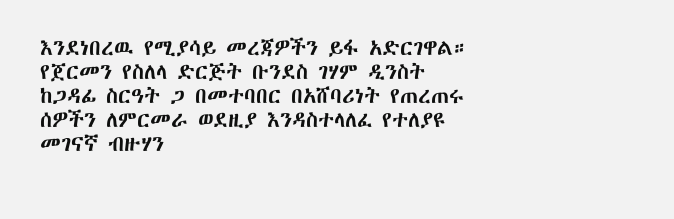እንደነበረዉ የሚያሳይ መረጃዎችን ይፋ አድርገዋል። የጀርመን የስለላ ድርጅት ቡንደስ ገሃም ዲንስት ከጋዳፊ ስርዓት ጋ በመተባበር በአሸባሪነት የጠረጠሩ ሰዎችን ለምርመራ ወደዚያ እንዳስተላለፈ የተለያዩ መገናኛ ብዙሃን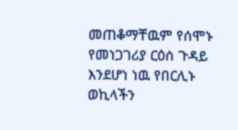መጠቆማቸዉም የሰሞኑ የመነጋገሪያ ርዕሰ ጉዳይ እንደሆነ ነዉ የበርሊኑ ወኪላችን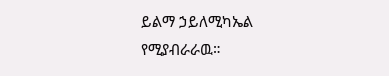ይልማ ኃይለሚካኤል የሚያብራራዉ።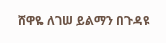ሸዋዬ ለገሠ ይልማን በጉዳዩ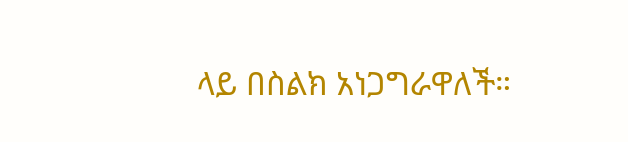ላይ በስልክ አነጋግራዋለች።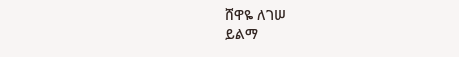ሸዋዬ ለገሠ
ይልማ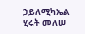ኃይለሚካኤል
ሂሩት መለሠ